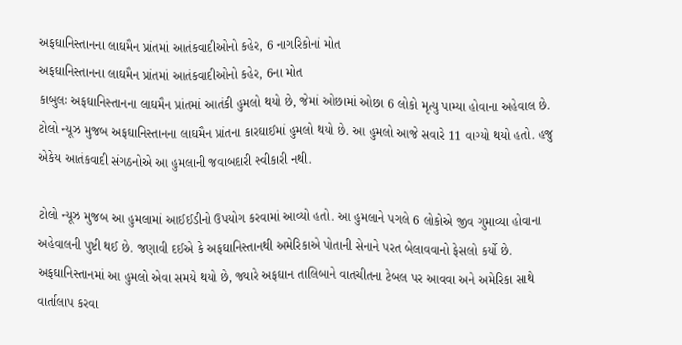અફઘાનિસ્તાનના લાઘમૈન પ્રાંતમાં આતંકવાદીઓનો કહેર, 6 નાગરિકોનાં મોત
અફઘાનિસ્તાનના લાઘમૈન પ્રાંતમાં આતંકવાદીઓનો કહેર, 6ના મોત
કાબુલઃ અફઘાનિસ્તાનના લાઘમૈન પ્રાંતમાં આતંકી હુમલો થયો છે, જેમાં ઓછામાં ઓછા 6 લોકો મૃત્યુ પામ્યા હોવાના અહેવાલ છે. ટોલો ન્યૂઝ મુજબ અફઘાનિસ્તાનના લાઘમૈન પ્રાંતના કારઘાઈમાં હુમલો થયો છે. આ હુમલો આજે સવારે 11 વાગ્યો થયો હતો. હજુ એકેય આતંકવાદી સંગઠનોએ આ હુમલાની જવાબદારી સ્વીકારી નથી.

ટોલો ન્યૂઝ મુજબ આ હુમલામાં આઈઈડીનો ઉપયોગ કરવામાં આવ્યો હતો. આ હુમલાને પગલે 6 લોકોએ જીવ ગુમાવ્યા હોવાના અહેવાલની પુષ્ટી થઈ છે. જણાવી દઈએ કે અફઘાનિસ્તાનથી અમેરિકાએ પોતાની સેનાને પરત બેલાવવાનો ફેસલો કર્યો છે. અફઘાનિસ્તાનમાં આ હુમલો એવા સમયે થયો છે, જ્યારે અફઘાન તાલિબાને વાતચીતના ટેબલ પર આવવા અને અમેરિકા સાથે વાર્તાલાપ કરવા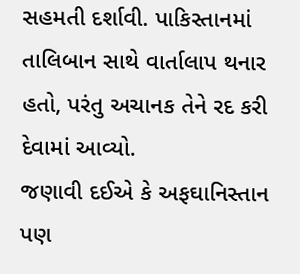સહમતી દર્શાવી. પાકિસ્તાનમાં તાલિબાન સાથે વાર્તાલાપ થનાર હતો, પરંતુ અચાનક તેને રદ કરી દેવામાં આવ્યો.
જણાવી દઈએ કે અફઘાનિસ્તાન પણ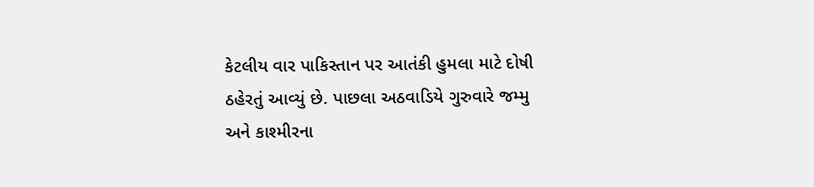કેટલીય વાર પાકિસ્તાન પર આતંકી હુમલા માટે દોષી ઠહેરતું આવ્યું છે. પાછલા અઠવાડિયે ગુરુવારે જમ્મુ અને કાશ્મીરના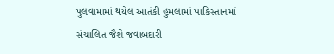પુલવામામાં થયેલ આતંકી હુમલામાં પાકિસ્તાનમાં સંચાલિત જૈશે જવાબદારી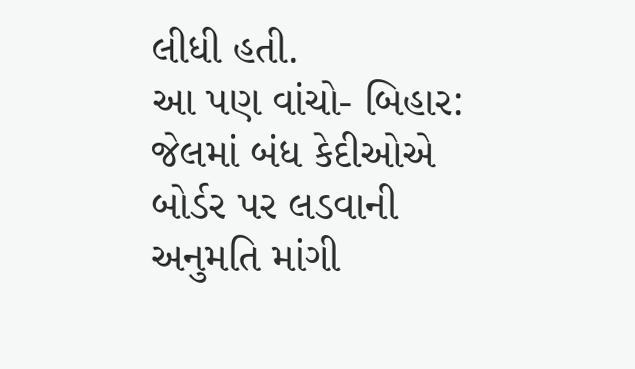લીધી હતી.
આ પણ વાંચો- બિહાર: જેલમાં બંધ કેદીઓએ બોર્ડર પર લડવાની અનુમતિ માંગી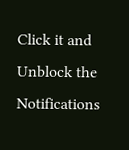Click it and Unblock the Notifications